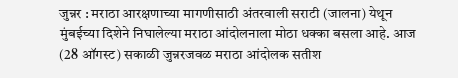जुन्नर : मराठा आरक्षणाच्या मागणीसाठी अंतरवाली सराटी (जालना) येथून मुंबईच्या दिशेने निघालेल्या मराठा आंदोलनाला मोठा धक्का बसला आहे. आज (28 ऑगस्ट) सकाळी जुन्नरजवळ मराठा आंदोलक सतीश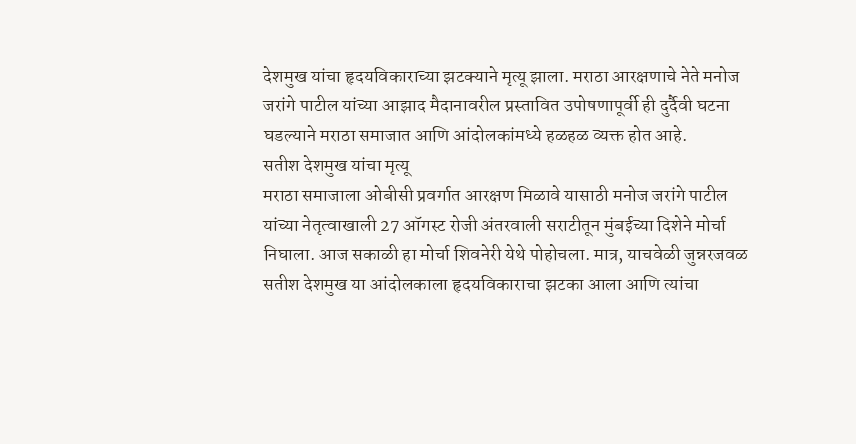देशमुख यांचा हृदयविकाराच्या झटक्याने मृत्यू झाला. मराठा आरक्षणाचे नेते मनोज जरांगे पाटील यांच्या आझाद मैदानावरील प्रस्तावित उपोषणापूर्वी ही दुर्दैवी घटना घडल्याने मराठा समाजात आणि आंदोलकांमध्ये हळहळ व्यक्त होत आहे.
सतीश देशमुख यांचा मृत्यू
मराठा समाजाला ओबीसी प्रवर्गात आरक्षण मिळावे यासाठी मनोज जरांगे पाटील यांच्या नेतृत्वाखाली 27 ऑगस्ट रोजी अंतरवाली सराटीतून मुंबईच्या दिशेने मोर्चा निघाला. आज सकाळी हा मोर्चा शिवनेरी येथे पोहोचला. मात्र, याचवेळी जुन्नरजवळ सतीश देशमुख या आंदोलकाला हृदयविकाराचा झटका आला आणि त्यांचा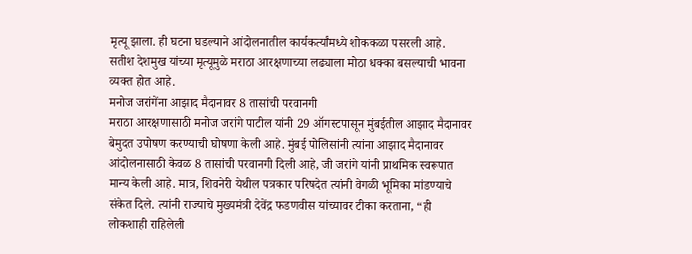मृत्यू झाला. ही घटना घडल्याने आंदोलनातील कार्यकर्त्यांमध्ये शोककळा पसरली आहे. सतीश देशमुख यांच्या मृत्यूमुळे मराठा आरक्षणाच्या लढ्याला मोठा धक्का बसल्याची भावना व्यक्त होत आहे.
मनोज जरांगेंना आझाद मैदानावर 8 तासांची परवानगी
मराठा आरक्षणासाठी मनोज जरांगे पाटील यांनी 29 ऑगस्टपासून मुंबईतील आझाद मैदानावर बेमुदत उपोषण करण्याची घोषणा केली आहे. मुंबई पोलिसांनी त्यांना आझाद मैदानावर आंदोलनासाठी केवळ 8 तासांची परवानगी दिली आहे, जी जरांगे यांनी प्राथमिक स्वरूपात मान्य केली आहे. मात्र, शिवनेरी येथील पत्रकार परिषदेत त्यांनी वेगळी भूमिका मांडण्याचे संकेत दिले. त्यांनी राज्याचे मुख्यमंत्री देवेंद्र फडणवीस यांच्यावर टीका करताना, “ही लोकशाही राहिलेली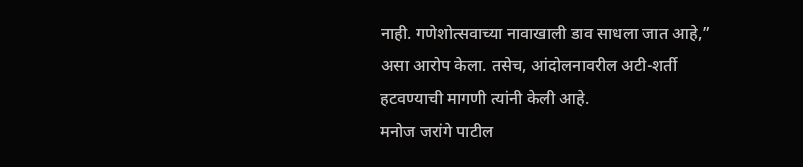नाही. गणेशोत्सवाच्या नावाखाली डाव साधला जात आहे,” असा आरोप केला. तसेच, आंदोलनावरील अटी-शर्ती हटवण्याची मागणी त्यांनी केली आहे.
मनोज जरांगे पाटील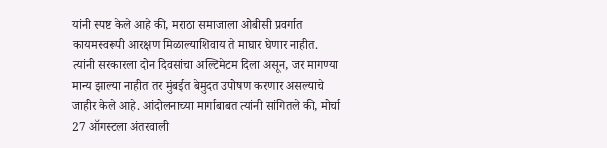यांनी स्पष्ट केले आहे की, मराठा समाजाला ओबीसी प्रवर्गात कायमस्वरूपी आरक्षण मिळाल्याशिवाय ते माघार घेणार नाहीत. त्यांनी सरकारला दोन दिवसांचा अल्टिमेटम दिला असून, जर मागण्या मान्य झाल्या नाहीत तर मुंबईत बेमुदत उपोषण करणार असल्याचे जाहीर केले आहे. आंदोलनाच्या मार्गाबाबत त्यांनी सांगितले की, मोर्चा 27 ऑगस्टला अंतरवाली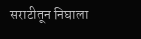सराटीतून निघाला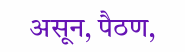असून, पैठण,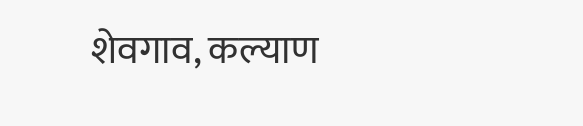शेवगाव, कल्याण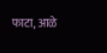फाटा, आळे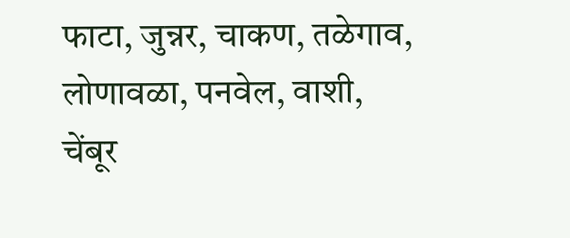फाटा, जुन्नर, चाकण, तळेगाव, लोणावळा, पनवेल, वाशी, चेंबूर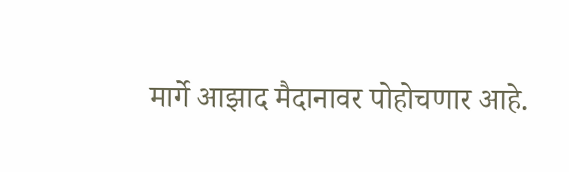मार्गे आझाद मैदानावर पोहोचणार आहे.